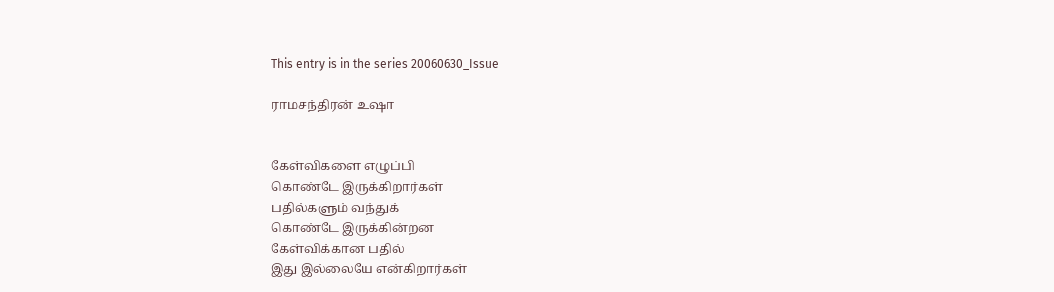This entry is in the series 20060630_Issue

ராமசந்திரன் உஷா


கேள்விகளை எழுப்பி
கொண்டே இருக்கிறார்கள்
பதில்களும் வந்துக்
கொண்டே இருக்கின்றன
கேள்விக்கான பதில்
இது இல்லையே என்கிறார்கள்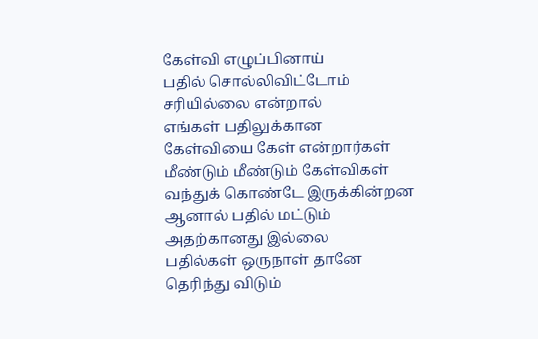கேள்வி எழுப்பினாய்
பதில் சொல்லிவிட்டோம்
சரியில்லை என்றால்
எங்கள் பதிலுக்கான
கேள்வியை கேள் என்றார்கள்
மீண்டும் மீண்டும் கேள்விகள்
வந்துக் கொண்டே இருக்கின்றன
ஆனால் பதில் மட்டும்
அதற்கானது இல்லை
பதில்கள் ஒருநாள் தானே
தெரிந்து விடும்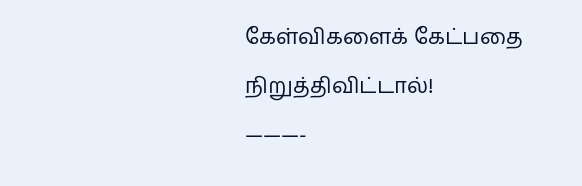கேள்விகளைக் கேட்பதை
நிறுத்திவிட்டால்!
———-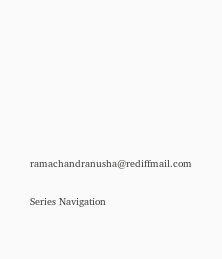ramachandranusha@rediffmail.com

Series Navigation